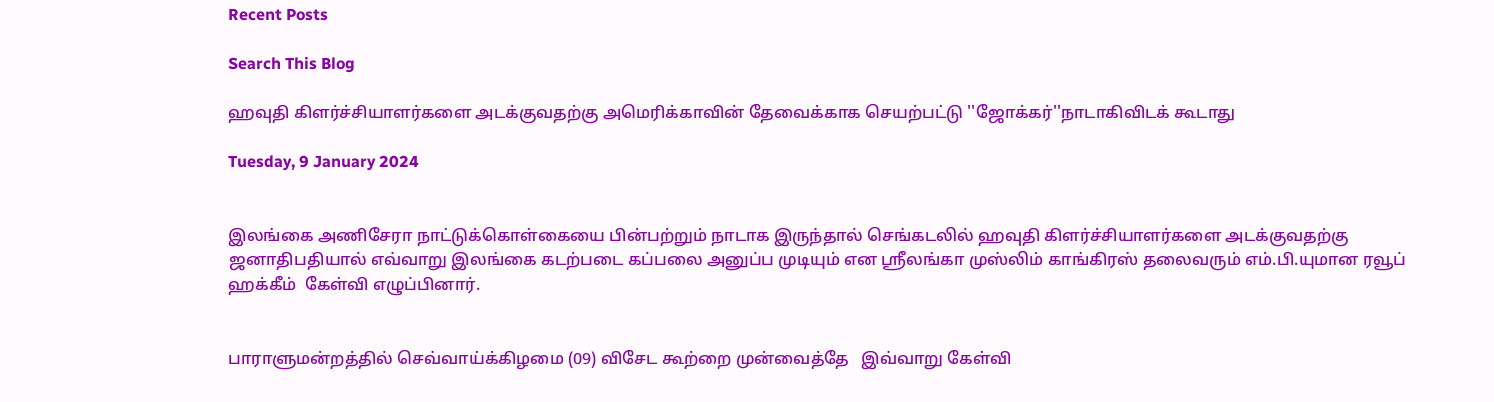Recent Posts

Search This Blog

ஹவுதி கிளர்ச்சியாளர்களை அடக்குவதற்கு அமெரிக்காவின் தேவைக்காக செயற்பட்டு ''ஜோக்கர்''நாடாகிவிடக் கூடாது

Tuesday, 9 January 2024


இலங்கை அணிசேரா நாட்டுக்கொள்கையை பின்பற்றும் நாடாக இருந்தால் செங்கடலில் ஹவுதி கிளர்ச்சியாளர்களை அடக்குவதற்கு ஜனாதிபதியால் எவ்வாறு இலங்கை கடற்படை கப்பலை அனுப்ப முடியும் என ஸ்ரீலங்கா முஸ்லிம் காங்கிரஸ் தலைவரும் எம்.பி.யுமான ரவூப் ஹக்கீம்  கேள்வி எழுப்பினார்.


பாராளுமன்றத்தில் செவ்வாய்க்கிழமை (09) விசேட கூற்றை முன்வைத்தே   இவ்வாறு கேள்வி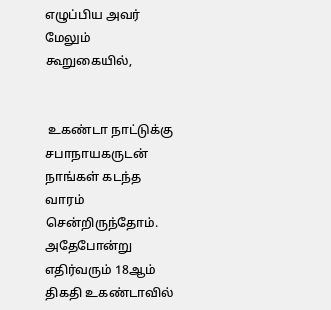எழுப்பிய அவர் மேலும் கூறுகையில்,


 உகண்டா நாட்டுக்கு  சபாநாயகருடன் நாங்கள் கடந்த வாரம்  சென்றிருந்தோம். அதேபோன்று எதிர்வரும் 18ஆம் திகதி உகண்டாவில்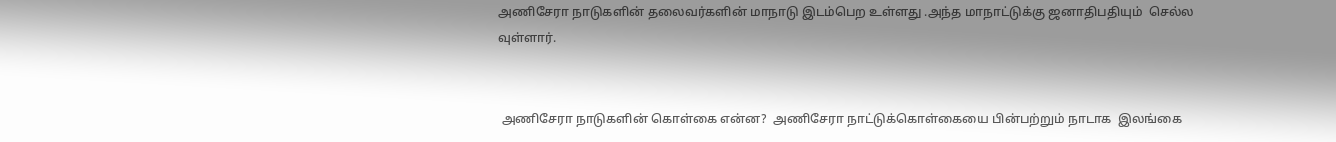அணிசேரா நாடுகளின் தலைவர்களின் மாநாடு இடம்பெற உள்ளது .அந்த மாநாட்டுக்கு ஜனாதிபதியும்  செல்ல வுள்ளார்.


 அணிசேரா நாடுகளின் கொள்கை என்ன?  அணிசேரா நாட்டுக்கொள்கையை பின்பற்றும் நாடாக  இலங்கை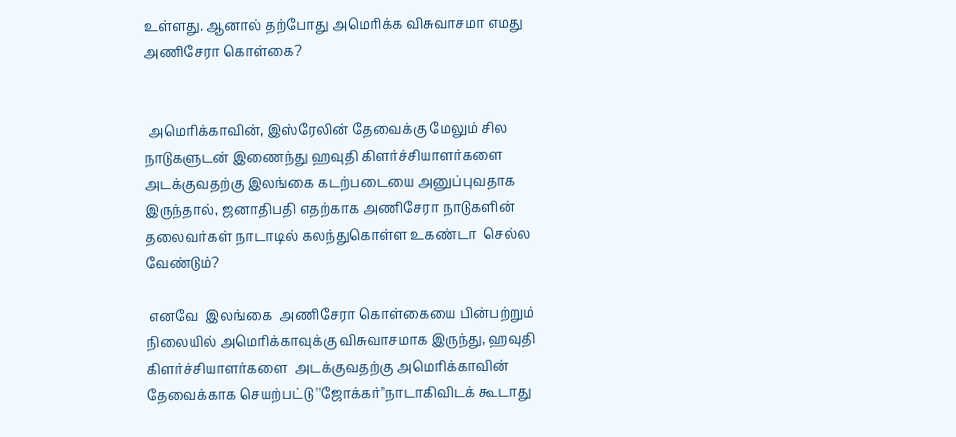உள்ளது. ஆனால் தற்போது அமெரிக்க விசுவாசமா எமது அணிசேரா கொள்கை?


 அமெரிக்காவின், இஸ்ரேலின் தேவைக்கு மேலும் சில நாடுகளுடன் இணைந்து ஹவுதி கிளர்ச்சியாளர்களை அடக்குவதற்கு இலங்கை கடற்படையை அனுப்புவதாக இருந்தால், ஜனாதிபதி எதற்காக அணிசேரா நாடுகளின் தலைவர்கள் நாடாடில் கலந்துகொள்ள உகண்டா  செல்ல வேண்டும்?

 எனவே  இலங்கை  அணிசேரா கொள்கையை பின்பற்றும் நிலையில் அமெரிக்காவுக்கு விசுவாசமாக இருந்து, ஹவுதி கிளர்ச்சியாளர்களை  அடக்குவதற்கு அமெரிக்காவின் தேவைக்காக செயற்பட்டு ''ஜோக்கர்''நாடாகிவிடக் கூடாது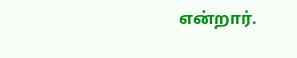என்றார்.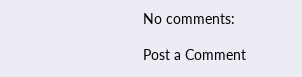No comments:

Post a Comment